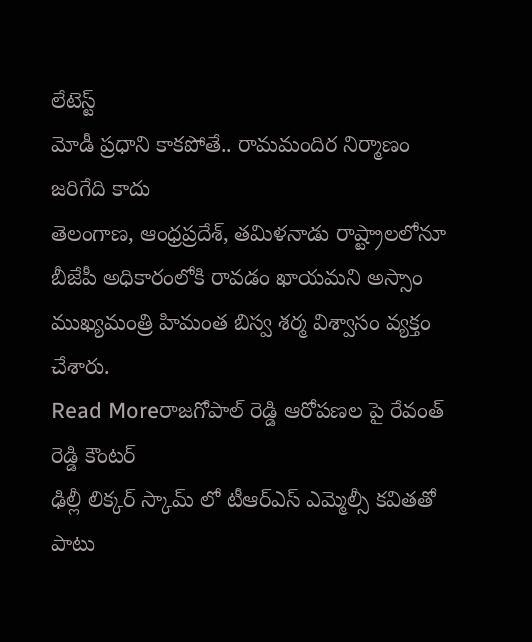లేటెస్ట్
మోడీ ప్రధాని కాకపోతే.. రామమందిర నిర్మాణం జరిగేది కాదు
తెలంగాణ, ఆంధ్రప్రదేశ్, తమిళనాడు రాష్ట్రాలలోనూ బీజేపీ అధికారంలోకి రావడం ఖాయమని అస్సాం ముఖ్యమంత్రి హిమంత బిస్వ శర్మ విశ్వాసం వ్యక్తం చేశారు.
Read Moreరాజగోపాల్ రెడ్డి ఆరోపణల పై రేవంత్ రెడ్డి కౌంటర్
ఢిల్లీ లిక్కర్ స్కామ్ లో టీఆర్ఎస్ ఎమ్మెల్సీ కవితతో పాటు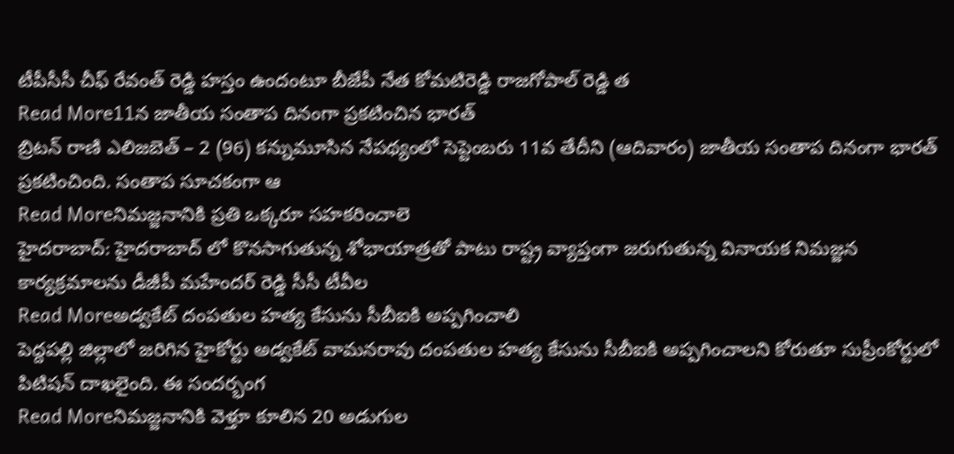టీపీసీసీ చీఫ్ రేవంత్ రెడ్డి హస్తం ఉందంటూ బీజేపీ నేత కోమటిరెడ్డి రాజగోపాల్ రెడ్డి త
Read More11న జాతీయ సంతాప దినంగా ప్రకటించిన భారత్
బ్రిటన్ రాణి ఎలిజబెత్ – 2 (96) కన్నుమూసిన నేపథ్యంలో సెప్టెంబరు 11వ తేదీని (ఆదివారం) జాతీయ సంతాప దినంగా భారత్ ప్రకటించింది. సంతాప సూచకంగా ఆ
Read Moreనిమజ్జనానికి ప్రతి ఒక్కరూ సహకరించాలె
హైదరాబాద్: హైదరాబాద్ లో కొనసాగుతున్న శోభాయాత్రతో పాటు రాష్ట్ర వ్యాప్తంగా జరుగుతున్న వినాయక నిమజ్జన కార్యక్రమాలను డీజీపీ మహేందర్ రెడ్డి సీసీ టీవీల
Read Moreఅడ్వకేట్ దంపతుల హత్య కేసును సీబీఐకి అప్పగించాలి
పెద్దపల్లి జిల్లాలో జరిగిన హైకోర్టు అడ్వకేట్ వామనరావు దంపతుల హత్య కేసును సీబీఐకి అప్పగించాలని కోరుతూ సుప్రీంకోర్టులో పిటిషన్ దాఖలైంది. ఈ సందర్భంగ
Read Moreనిమజ్జనానికి వెళ్తూ కూలిన 20 అడుగుల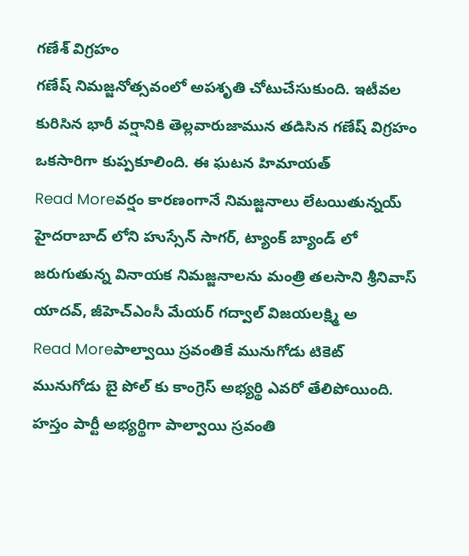గణేశ్ విగ్రహం
గణేష్ నిమజ్జనోత్సవంలో అపశృతి చోటుచేసుకుంది. ఇటీవల కురిసిన భారీ వర్షానికి తెల్లవారుజామున తడిసిన గణేష్ విగ్రహం ఒకసారిగా కుప్పకూలింది. ఈ ఘటన హిమాయత్
Read Moreవర్షం కారణంగానే నిమజ్జనాలు లేటయితున్నయ్
హైదరాబాద్ లోని హుస్సేన్ సాగర్, ట్యాంక్ బ్యాండ్ లో జరుగుతున్న వినాయక నిమజ్జనాలను మంత్రి తలసాని శ్రీనివాస్ యాదవ్, జీహెచ్ఎంసీ మేయర్ గద్వాల్ విజయలక్ష్మి అ
Read Moreపాల్వాయి స్రవంతికే మునుగోడు టికెట్
మునుగోడు బై పోల్ కు కాంగ్రెస్ అభ్యర్థి ఎవరో తేలిపోయింది. హస్తం పార్టీ అభ్యర్థిగా పాల్వాయి స్రవంతి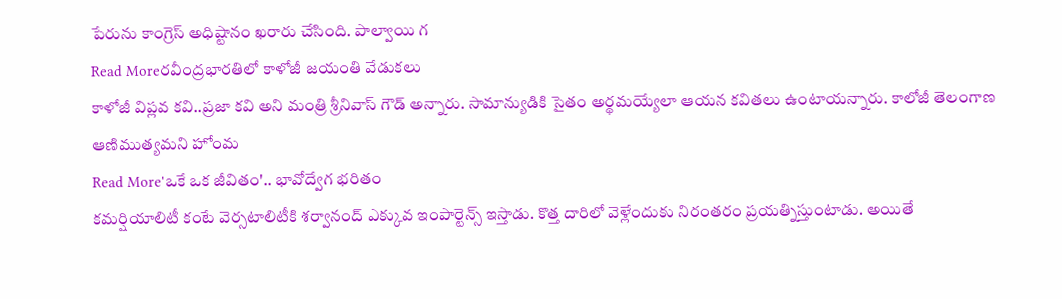పేరును కాంగ్రెస్ అధిష్టానం ఖరారు చేసింది. పాల్వాయి గ
Read Moreరవీంద్రభారతిలో కాళోజీ జయంతి వేడుకలు
కాళోజీ విప్లవ కవి..ప్రజా కవి అని మంత్రి శ్రీనివాస్ గౌడ్ అన్నారు. సామాన్యుడికి సైతం అర్థమయ్యేలా ఆయన కవితలు ఉంటాయన్నారు. కాలోజీ తెలంగాణ ఆణిముత్యమని హోంమ
Read More'ఒకే ఒక జీవితం'.. భావోద్వేగ భరితం
కమర్షియాలిటీ కంటే వెర్సటాలిటీకి శర్వానంద్ ఎక్కువ ఇంపార్టెన్స్ ఇస్తాడు. కొత్త దారిలో వెళ్లేందుకు నిరంతరం ప్రయత్నిస్తుంటాడు. అయితే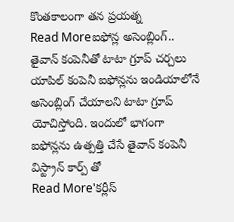కొంతకాలంగా తన ప్రయత్న
Read Moreఐఫోన్ల అసెంబ్లింగ్.. తైవాన్ కంపెనీతో టాటా గ్రూప్ చర్చలు
యాపిల్ కంపెనీ ఐఫోన్లను ఇండియాలోనే అసెంబ్లింగ్ చేయాలని టాటా గ్రూప్ యోచిస్తోంది. ఇందులో భాగంగా ఐఫోన్లను ఉత్పత్తి చేసే తైవాన్ కంపెనీ విస్ట్రాన్ కార్ప్ తో
Read More'కర్లీస్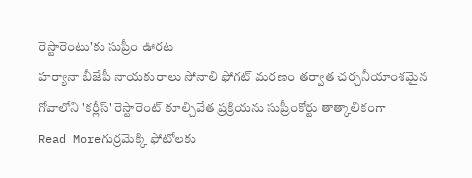రెస్టారెంటు'కు సుప్రీం ఊరట
హర్యానా బీజేపీ నాయకురాలు సోనాలి ఫోగట్ మరణం తర్వాత చర్చనీయాంశమైన గోవాలోని 'కర్లీస్' రెస్టారెంట్ కూల్చివేత ప్రక్రియను సుప్రీంకోర్టు తాత్కాలికంగా
Read Moreగుర్రమెక్కి ఫోటోలకు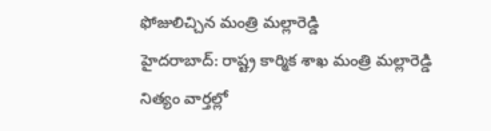ఫోజులిచ్చిన మంత్రి మల్లారెడ్డి
హైదరాబాద్: రాష్ట్ర కార్మిక శాఖ మంత్రి మల్లారెడ్డి నిత్యం వార్తల్లో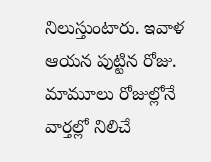నిలుస్తుంటారు. ఇవాళ ఆయన పుట్టిన రోజు. మామూలు రోజుల్లోనే వార్తల్లో నిలిచే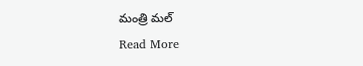మంత్రి మల్
Read More